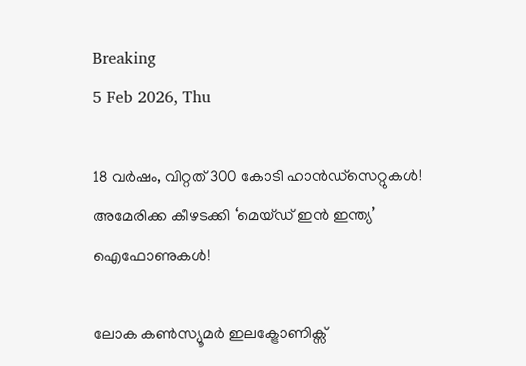Breaking
5 Feb 2026, Thu

18 വര്‍ഷം, വിറ്റത് 300 കോടി ഹാന്‍ഡ്‌സെറ്റുകള്‍! അമേരിക്ക കീഴടക്കി ‘മെയ്ഡ് ഇൻ ഇന്ത്യ’ ഐഫോണുകൾ!

ലോക കൺസ്യൂമർ ഇലക്ട്രോണിക്സ്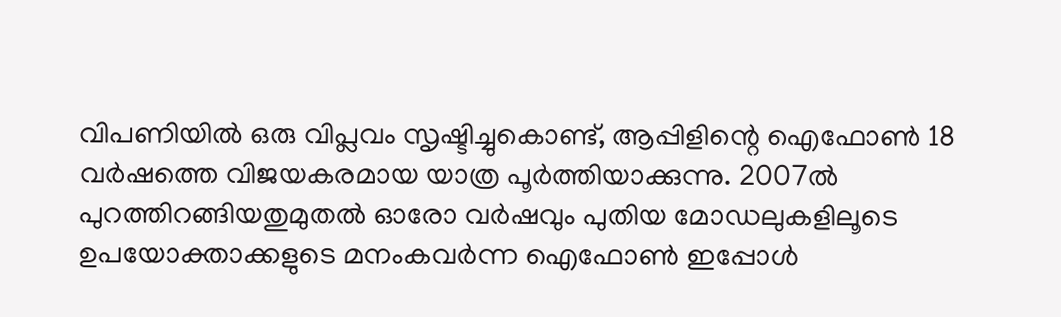വിപണിയിൽ ഒരു വിപ്ലവം സൃഷ്ടിച്ചുകൊണ്ട്, ആപ്പിളിന്റെ ഐഫോൺ 18 വർഷത്തെ വിജയകരമായ യാത്ര പൂർത്തിയാക്കുന്നു. 2007ൽ പുറത്തിറങ്ങിയതുമുതൽ ഓരോ വർഷവും പുതിയ മോഡലുകളിലൂടെ ഉപയോക്താക്കളുടെ മനംകവർന്ന ഐഫോൺ ഇപ്പോൾ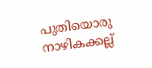പുതിയൊരു നാഴികക്കല്ല്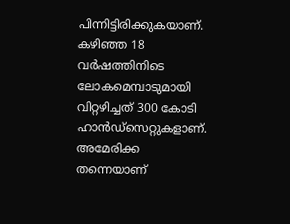പിന്നിട്ടിരിക്കുകയാണ്. കഴിഞ്ഞ 18 വർഷത്തിനിടെ ലോകമെമ്പാടുമായി വിറ്റഴിച്ചത് 300 കോടി ഹാൻഡ്സെറ്റുകളാണ്. അമേരിക്ക തന്നെയാണ്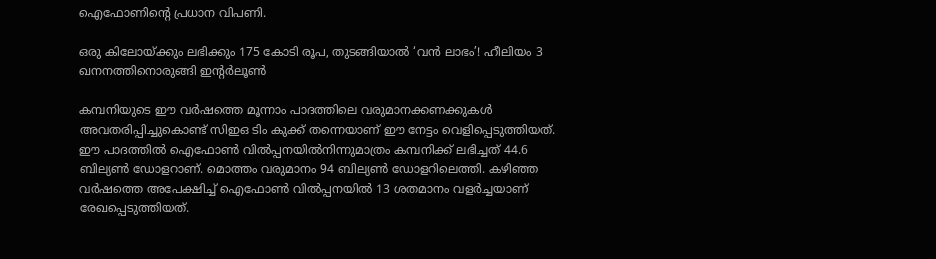ഐഫോണിന്റെ പ്രധാന വിപണി.

ഒരു കിലോയ്ക്കും ലഭിക്കും 175 കോടി രൂപ, തുടങ്ങിയാൽ ‘വൻ ലാഭം’! ഹീലിയം 3 ഖനനത്തിനൊരുങ്ങി ഇന്റർലൂൺ

കമ്പനിയുടെ ഈ വർഷത്തെ മൂന്നാം പാദത്തിലെ വരുമാനക്കണക്കുകൾ അവതരിപ്പിച്ചുകൊണ്ട് സിഇഒ ടിം കുക്ക് തന്നെയാണ് ഈ നേട്ടം വെളിപ്പെടുത്തിയത്. ഈ പാദത്തിൽ ഐഫോൺ വിൽപ്പനയിൽനിന്നുമാത്രം കമ്പനിക്ക് ലഭിച്ചത് 44.6 ബില്യൺ ഡോളറാണ്. മൊത്തം വരുമാനം 94 ബില്യൺ ഡോളറിലെത്തി. കഴിഞ്ഞ വർഷത്തെ അപേക്ഷിച്ച് ഐഫോൺ വിൽപ്പനയിൽ 13 ശതമാനം വളർച്ചയാണ് രേഖപ്പെടുത്തിയത്.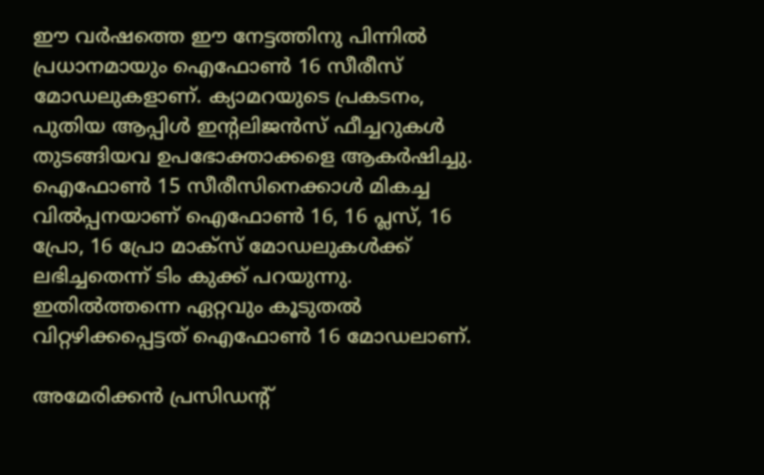ഈ വർഷത്തെ ഈ നേട്ടത്തിനു പിന്നിൽ പ്രധാനമായും ഐഫോൺ 16 സീരീസ് മോഡലുകളാണ്. ക്യാമറയുടെ പ്രകടനം, പുതിയ ആപ്പിൾ ഇന്റലിജൻസ് ഫീച്ചറുകൾ തുടങ്ങിയവ ഉപഭോക്താക്കളെ ആകർഷിച്ചു. ഐഫോൺ 15 സീരീസിനെക്കാൾ മികച്ച വിൽപ്പനയാണ് ഐഫോൺ 16, 16 പ്ലസ്, 16 പ്രോ, 16 പ്രോ മാക്സ് മോഡലുകൾക്ക് ലഭിച്ചതെന്ന് ടിം കുക്ക് പറയുന്നു. ഇതിൽത്തന്നെ ഏറ്റവും കൂടുതൽ വിറ്റഴിക്കപ്പെട്ടത് ഐഫോൺ 16 മോഡലാണ്.

അമേരിക്കൻ പ്രസിഡന്റ്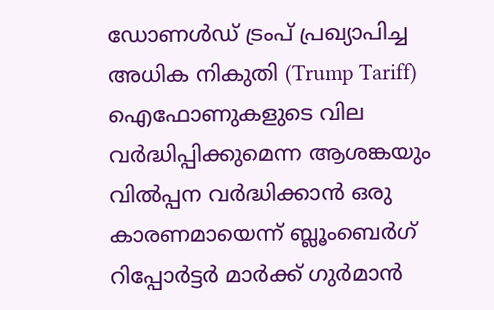ഡോണൾഡ് ട്രംപ് പ്രഖ്യാപിച്ച അധിക നികുതി (Trump Tariff) ഐഫോണുകളുടെ വില വർദ്ധിപ്പിക്കുമെന്ന ആശങ്കയും വിൽപ്പന വർദ്ധിക്കാൻ ഒരു കാരണമായെന്ന് ബ്ലൂംബെർഗ് റിപ്പോർട്ടർ മാർക്ക് ഗുർമാൻ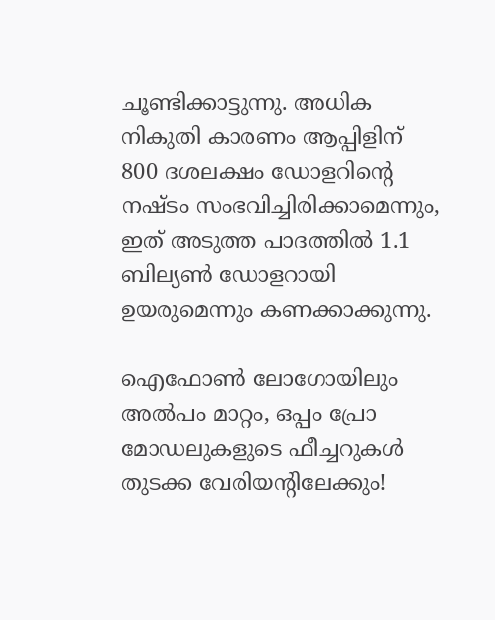ചൂണ്ടിക്കാട്ടുന്നു. അധിക നികുതി കാരണം ആപ്പിളിന് 800 ദശലക്ഷം ഡോളറിന്റെ നഷ്ടം സംഭവിച്ചിരിക്കാമെന്നും, ഇത് അടുത്ത പാദത്തിൽ 1.1 ബില്യൺ ഡോളറായി ഉയരുമെന്നും കണക്കാക്കുന്നു.

ഐഫോൺ ലോഗോയിലും അൽപം മാറ്റം, ഒപ്പം പ്രോ മോഡലുകളുടെ ഫീച്ചറുകൾ തുടക്ക വേരിയന്റിലേക്കും!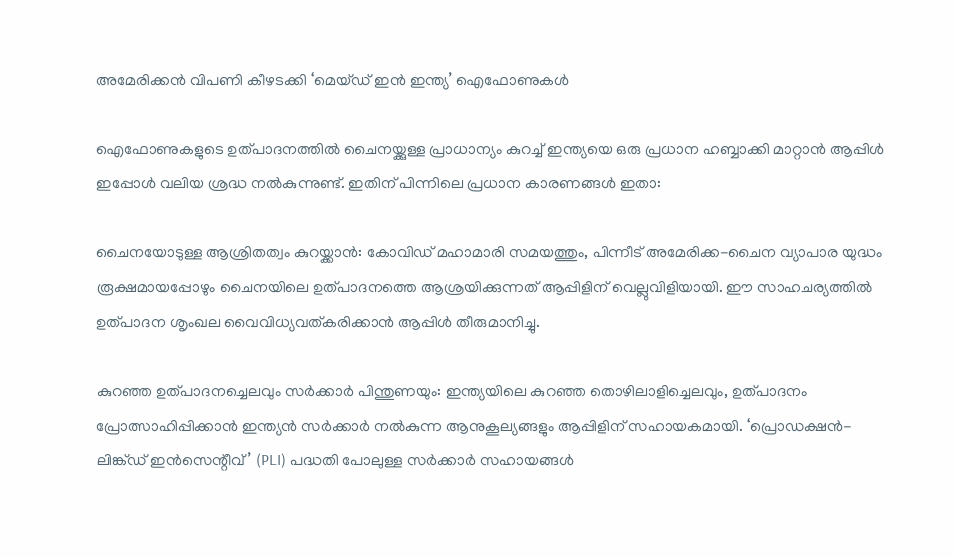അമേരിക്കൻ വിപണി കീഴടക്കി ‘മെയ്ഡ് ഇൻ ഇന്ത്യ’ ഐഫോണുകൾ

ഐഫോണുകളുടെ ഉത്പാദനത്തിൽ ചൈനയ്ക്കുള്ള പ്രാധാന്യം കുറച്ച് ഇന്ത്യയെ ഒരു പ്രധാന ഹബ്ബാക്കി മാറ്റാൻ ആപ്പിൾ ഇപ്പോൾ വലിയ ശ്രദ്ധ നൽകുന്നുണ്ട്. ഇതിന് പിന്നിലെ പ്രധാന കാരണങ്ങൾ ഇതാ:

ചൈനയോടുള്ള ആശ്രിതത്വം കുറയ്ക്കാൻ: കോവിഡ് മഹാമാരി സമയത്തും, പിന്നീട് അമേരിക്ക-ചൈന വ്യാപാര യുദ്ധം രൂക്ഷമായപ്പോഴും ചൈനയിലെ ഉത്പാദനത്തെ ആശ്രയിക്കുന്നത് ആപ്പിളിന് വെല്ലുവിളിയായി. ഈ സാഹചര്യത്തിൽ ഉത്പാദന ശൃംഖല വൈവിധ്യവത്കരിക്കാൻ ആപ്പിൾ തീരുമാനിച്ചു.

കുറഞ്ഞ ഉത്പാദനച്ചെലവും സർക്കാർ പിന്തുണയും: ഇന്ത്യയിലെ കുറഞ്ഞ തൊഴിലാളിച്ചെലവും, ഉത്പാദനം പ്രോത്സാഹിപ്പിക്കാൻ ഇന്ത്യൻ സർക്കാർ നൽകുന്ന ആനുകൂല്യങ്ങളും ആപ്പിളിന് സഹായകമായി. ‘പ്രൊഡക്ഷൻ-ലിങ്ക്ഡ് ഇൻസെന്റീവ്’ (PLI) പദ്ധതി പോലുള്ള സർക്കാർ സഹായങ്ങൾ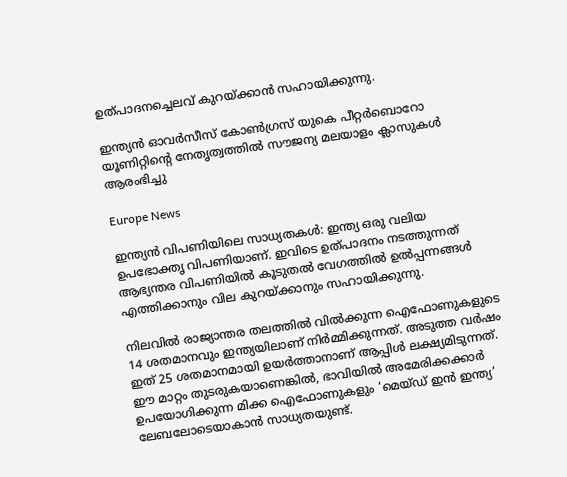ഉത്പാദനച്ചെലവ് കുറയ്ക്കാൻ സഹായിക്കുന്നു.

ഇന്ത്യൻ ഓവർസീസ് കോൺഗ്രസ് യുകെ പീറ്റർബൊറോ യൂണിറ്റിന്റെ നേതൃത്വത്തിൽ സൗജന്യ മലയാളം ക്ലാസുകൾ ആരംഭിച്ചു

Europe News

ഇന്ത്യൻ വിപണിയിലെ സാധ്യതകൾ: ഇന്ത്യ ഒരു വലിയ ഉപഭോക്തൃ വിപണിയാണ്. ഇവിടെ ഉത്പാദനം നടത്തുന്നത് ആഭ്യന്തര വിപണിയിൽ കൂടുതൽ വേഗത്തിൽ ഉൽപ്പന്നങ്ങൾ എത്തിക്കാനും വില കുറയ്ക്കാനും സഹായിക്കുന്നു.

നിലവിൽ രാജ്യാന്തര തലത്തിൽ വിൽക്കുന്ന ഐഫോണുകളുടെ 14 ശതമാനവും ഇന്ത്യയിലാണ് നിർമ്മിക്കുന്നത്. അടുത്ത വർഷം ഇത് 25 ശതമാനമായി ഉയർത്താനാണ് ആപ്പിൾ ലക്ഷ്യമിടുന്നത്. ഈ മാറ്റം തുടരുകയാണെങ്കിൽ, ഭാവിയിൽ അമേരിക്കക്കാർ ഉപയോഗിക്കുന്ന മിക്ക ഐഫോണുകളും ‘മെയ്ഡ് ഇൻ ഇന്ത്യ’ ലേബലോടെയാകാൻ സാധ്യതയുണ്ട്.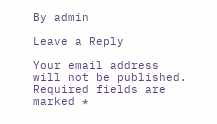By admin

Leave a Reply

Your email address will not be published. Required fields are marked *